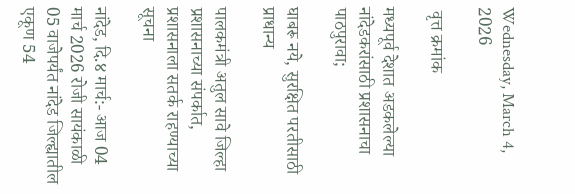Wednesday, March 4, 2026

 वृत्त क्रमांक

मध्यपूर्व देशात अडकलेल्या नांदेडकरांसाठी प्रशासनाचा पाठपुरावा;

घाबरू नये, सुरक्षित परतीसाठी प्राधान्य

पालकमंत्री अतुल सावे जिल्हा प्रशासनाच्या संपर्कात, प्रशासनाला सतर्क राहण्याच्या सूचना

नांदेड, दि.४ मार्च:- आज 04 मार्च 2026 रोजी सायंकाळी 05 वाजेपर्यंत नांदेड जिल्ह्यातील एकूण 54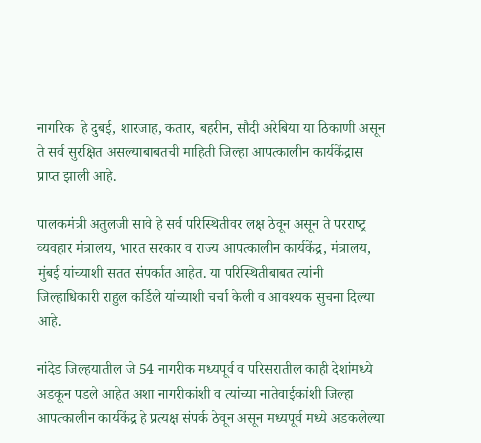नागरिक  हे दुबई, शारजाह, कतार, बहरीन, सौदी अरेबिया या ठिकाणी असून ते सर्व सुरक्षित असल्याबाबतची माहिती जिल्हा आपत्कालीन कार्यकेंद्रास प्राप्त झाली आहे.

पालकमंत्री अतुलजी सावे हे सर्व पर‍िस्थितीवर लक्ष ठेवून असून ते परराष्‍ट्र व्‍यवहार मंत्रालय, भारत सरकार व राज्‍य आपत्‍कालीन कार्यकेंद्र, मंत्रालय, मुंबई यांच्‍याशी सतत संपर्कात आहेत. या पर‍िस्‍थितीबाबत त्‍यांनी जिल्हाधिकारी राहुल कर्ड‍िले यांच्‍याशी चर्चा केली व आवश्‍यक सुचना द‍िल्‍या आहे.

नांदेड ज‍िल्‍हयातील जे 54 नागरीक मध्यपूर्व व परिसरातील काही देशांमध्ये अडकून पडले आहेत अशा नागरीकांशी व त्‍यांच्‍या नातेवाईकांशी ज‍िल्‍हा आपत्‍कालीन कार्यकेंद्र हे प्रत्‍यक्ष संपर्क ठेवून असून मध्‍यपूर्व मध्‍ये अडकलेल्‍या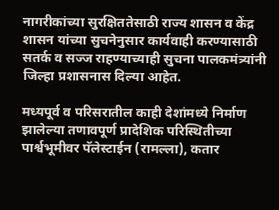नागरीकांच्‍या सुरक्षिततेसाठी राज्‍य शासन व केंद्र शासन यांच्‍या सुचनेनुसार कार्यवाही करण्‍यासाठी सतर्क व सज्‍ज राहण्‍याच्‍याही सुचना पालकमंत्र्यांनी ज‍िल्‍हा प्रशासनास दिल्‍या आहेत.

मध्यपूर्व व परिसरातील काही देशांमध्ये निर्माण झालेल्या तणावपूर्ण प्रादेशिक परिस्थितीच्या पार्श्वभूमीवर पॅलेस्टाईन (रामल्ला), कतार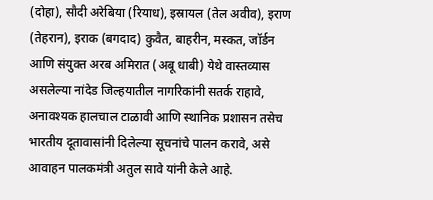(दोहा), सौदी अरेबिया (रियाध), इस्रायल (तेल अवीव), इराण (तेहरान), इराक (बगदाद) कुवैत, बाहरीन, मस्कत, जॉर्डन आणि संयुक्त अरब अमिरात (अबू धाबी) येथे वास्तव्यास असलेल्या नांदेड ज‍िल्‍हयातील नागरिकांनी सतर्क राहावे, अनावश्यक हालचाल टाळावी आणि स्थानिक प्रशासन तसेच भारतीय दूतावासांनी दिलेल्या सूचनांचे पालन करावे, असे आवाहन पालकमंत्री अतुल सावे यांनी केले आहे.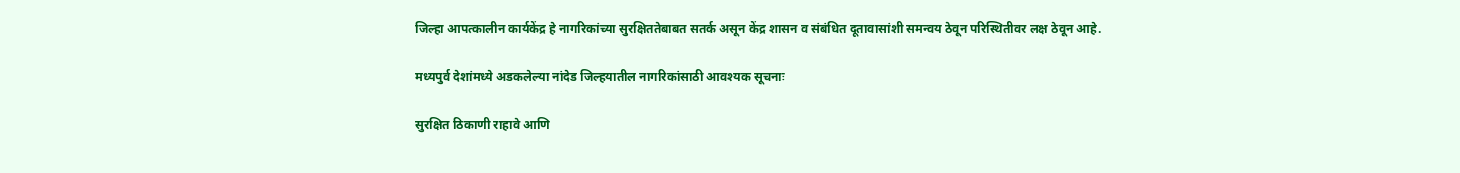ज‍िल्‍हा आपत्‍कालीन कार्यकेंद्र हे नागरिकांच्या सुरक्षिततेबाबत सतर्क असून केंद्र शासन व संबंधित दूतावासांशी समन्वय ठेवून परिस्थितीवर लक्ष ठेवून आहे.

मध्‍यपुर्व देशांमध्‍ये अडकलेल्या नांदेड ज‍िल्‍हयातील नागरिकांसाठी आवश्यक सूचनाः

सुरक्षित ठिकाणी राहावे आणि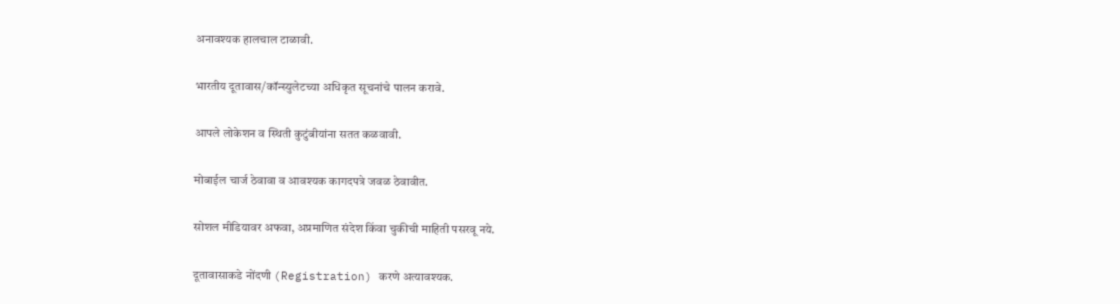अनावश्यक हालचाल टाळावी.

भारतीय दूतावास/कॉन्स्युलेटच्या अधिकृत सूचनांचे पालन करावे.

आपले लोकेशन व स्थिती कुटुंबीयांना सतत कळवावी.

मोबाईल चार्ज ठेवावा व आवश्यक कागदपत्रे जवळ ठेवावीत.

सोशल मीडियावर अफवा, अप्रमाणित संदेश किंवा चुकीची माहिती पसरवू नये.

दूतावासाकडे नोंदणी (Registration) करणे अत्यावश्यक.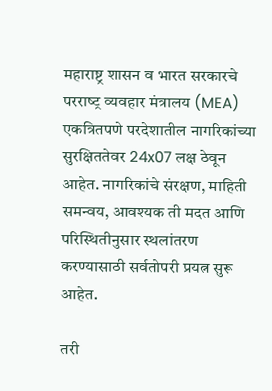महाराष्ट्र शासन व भारत सरकारचे परराष्‍ट्र व्‍यवहार मंत्रालय (MEA) एकत्रितपणे परदेशातील नागरिकांच्या सुरक्षिततेवर 24x07 लक्ष ठेवून आहेत. नागरिकांचे संरक्षण, माहिती समन्वय, आवश्यक ती मदत आणि परिस्थितीनुसार स्थलांतरण करण्‍यासाठी सर्वतोपरी प्रयत्न सुरू आहेत.

तरी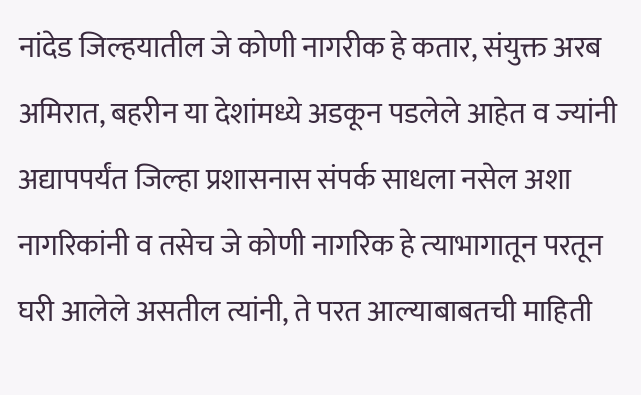नांदेड ज‍िल्‍हयातील जे कोणी नागरीक हे कतार, संयुक्त अरब अमिरात, बहरीन या देशांमध्ये अडकून पडलेले आहेत व ज्‍यांनी अद्यापपर्यंत ज‍िल्‍हा प्रशासनास संपर्क साधला नसेल अशा नागर‍िकांनी व तसेच जे कोणी नागर‍िक हे त्‍याभागातून परतून घरी आलेले असतील त्यांनी, ते परत आल्‍याबाबतची माहिती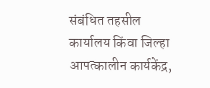संबंधित तहसील कार्यालय किंवा जिल्हा आपत्कालीन कार्यकेंद्र,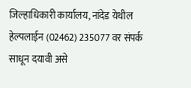जिल्हाधिकारी कार्यालय, नांदेड येथील हेल्पलाईन (02462) 235077 वर संपर्क साधून दयावी असे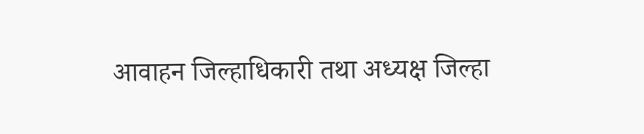आवाहन जिल्हाधिकारी तथा अध्‍यक्ष ज‍िल्‍हा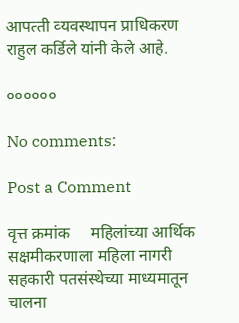आपत्‍ती व्‍यवस्‍थापन प्राध‍िकरण राहुल कर्डिले यांनी केले आहे.

००००००

No comments:

Post a Comment

वृत्त क्रमांक     महिलांच्या आर्थिक सक्षमीकरणाला महिला नागरी सहकारी पतसंस्थेच्या माध्यमातून चालना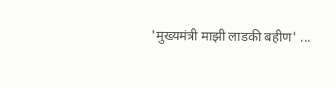'मुख्यमंत्री माझी लाडकी बहीण' ...